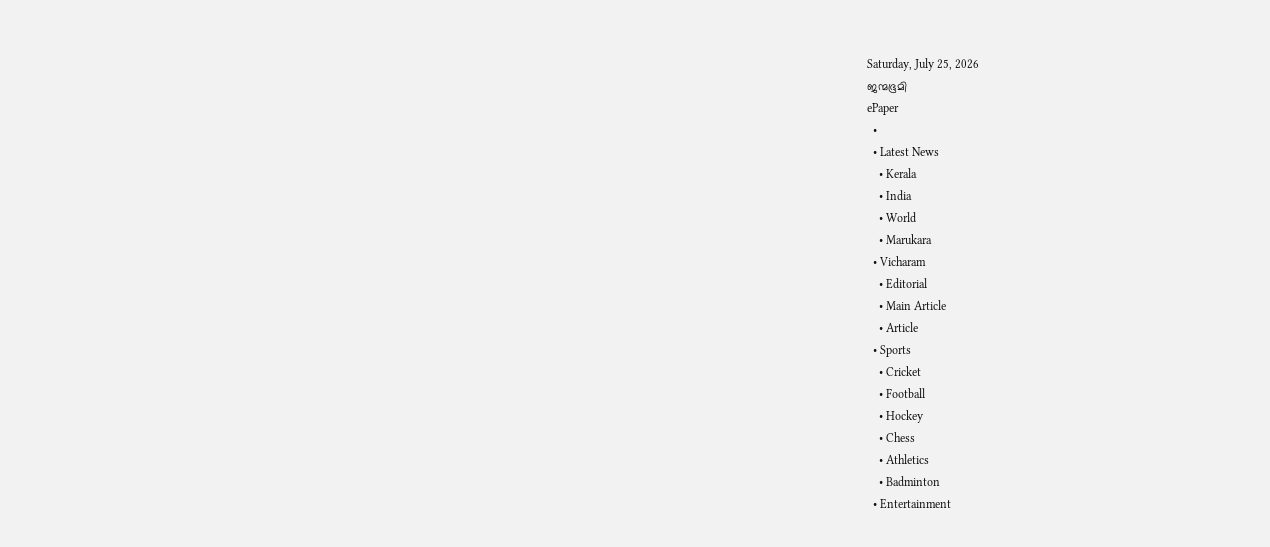Saturday, July 25, 2026
ജന്മഭൂമി
ePaper
  •
  • Latest News
    • Kerala
    • India
    • World
    • Marukara
  • Vicharam
    • Editorial
    • Main Article
    • Article
  • Sports
    • Cricket
    • Football
    • Hockey
    • Chess
    • Athletics
    • Badminton
  • Entertainment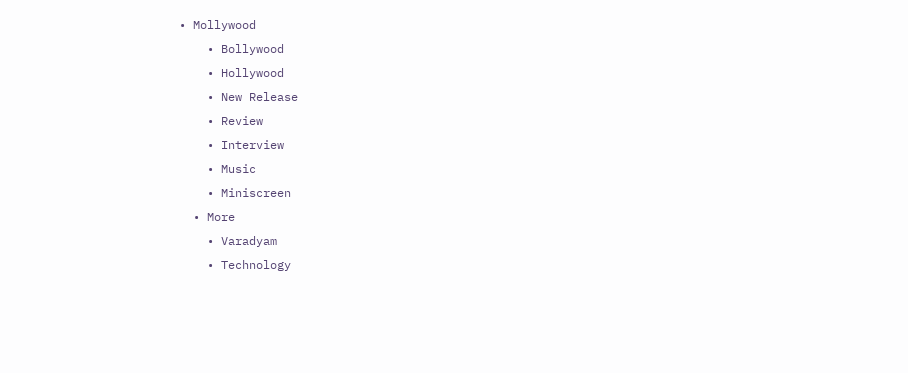• Mollywood
    • Bollywood
    • Hollywood
    • New Release
    • Review
    • Interview
    • Music
    • Miniscreen
  • More
    • Varadyam
    • Technology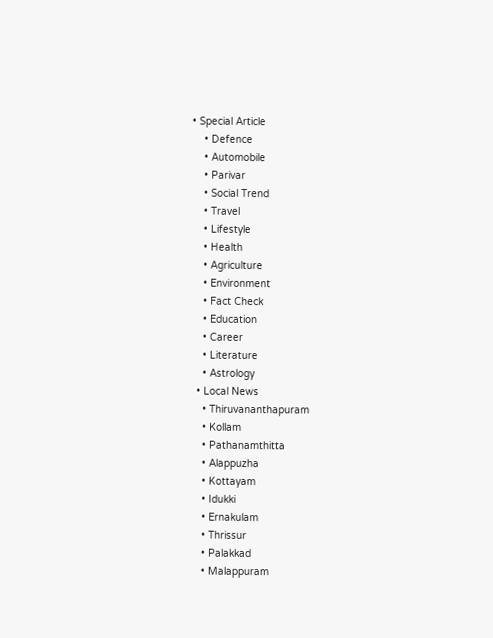• Special Article
    • Defence
    • Automobile
    • Parivar
    • Social Trend
    • Travel
    • Lifestyle
    • Health
    • Agriculture
    • Environment
    • Fact Check
    • Education
    • Career
    • Literature
    • Astrology
  • Local News
    • Thiruvananthapuram
    • Kollam
    • Pathanamthitta
    • Alappuzha
    • Kottayam
    • Idukki
    • Ernakulam
    • Thrissur
    • Palakkad
    • Malappuram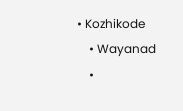• Kozhikode
    • Wayanad
    •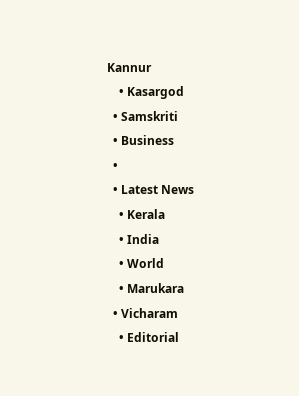Kannur
    • Kasargod
  • Samskriti
  • Business
  •
  • Latest News
    • Kerala
    • India
    • World
    • Marukara
  • Vicharam
    • Editorial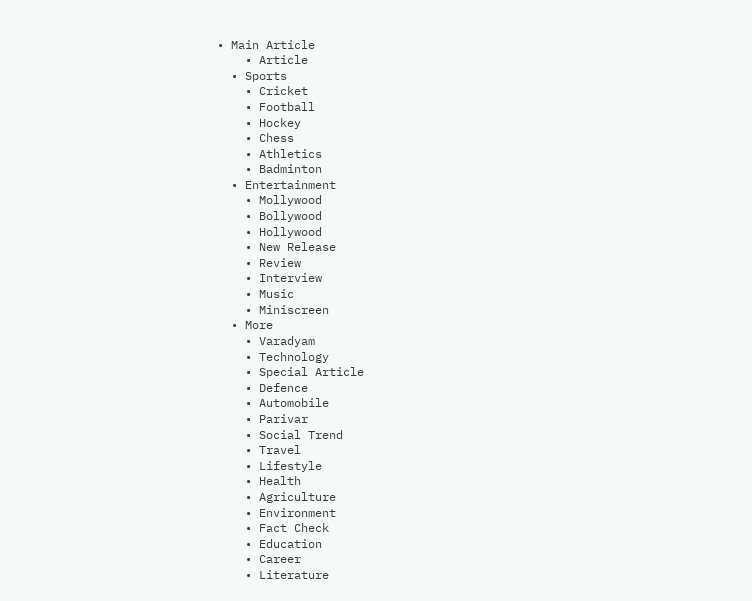• Main Article
    • Article
  • Sports
    • Cricket
    • Football
    • Hockey
    • Chess
    • Athletics
    • Badminton
  • Entertainment
    • Mollywood
    • Bollywood
    • Hollywood
    • New Release
    • Review
    • Interview
    • Music
    • Miniscreen
  • More
    • Varadyam
    • Technology
    • Special Article
    • Defence
    • Automobile
    • Parivar
    • Social Trend
    • Travel
    • Lifestyle
    • Health
    • Agriculture
    • Environment
    • Fact Check
    • Education
    • Career
    • Literature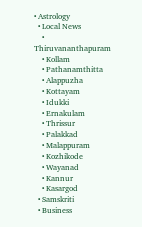• Astrology
  • Local News
    • Thiruvananthapuram
    • Kollam
    • Pathanamthitta
    • Alappuzha
    • Kottayam
    • Idukki
    • Ernakulam
    • Thrissur
    • Palakkad
    • Malappuram
    • Kozhikode
    • Wayanad
    • Kannur
    • Kasargod
  • Samskriti
  • Business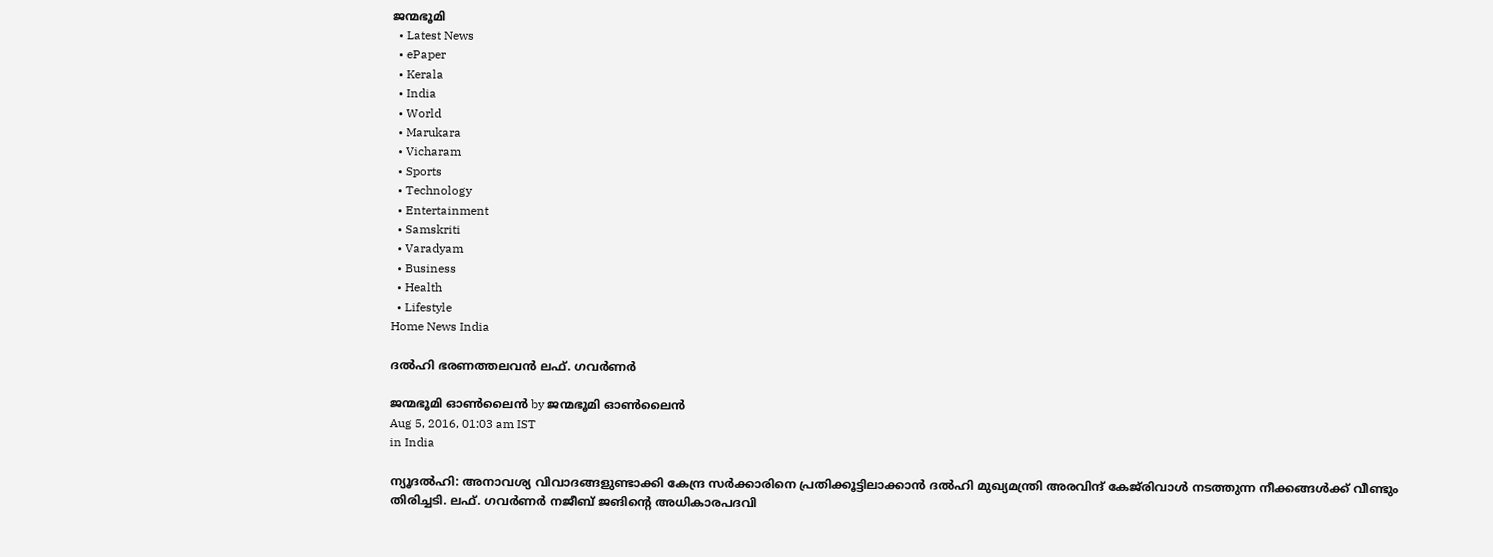ജന്മഭൂമി
  • Latest News
  • ePaper
  • Kerala
  • India
  • World
  • Marukara
  • Vicharam
  • Sports
  • Technology
  • Entertainment
  • Samskriti
  • Varadyam
  • Business
  • Health
  • Lifestyle
Home News India

ദല്‍ഹി ഭരണത്തലവന്‍ ലഫ്. ഗവര്‍ണര്‍

ജന്മഭൂമി ഓണ്‍ലൈന്‍ by ജന്മഭൂമി ഓണ്‍ലൈന്‍
Aug 5, 2016, 01:03 am IST
in India

ന്യൂദല്‍ഹി: അനാവശ്യ വിവാദങ്ങളുണ്ടാക്കി കേന്ദ്ര സര്‍ക്കാരിനെ പ്രതിക്കൂട്ടിലാക്കാന്‍ ദല്‍ഹി മുഖ്യമന്ത്രി അരവിന്ദ് കേജ്‌രിവാള്‍ നടത്തുന്ന നീക്കങ്ങള്‍ക്ക് വീണ്ടും തിരിച്ചടി. ലഫ്. ഗവര്‍ണര്‍ നജീബ് ജങിന്റെ അധികാരപദവി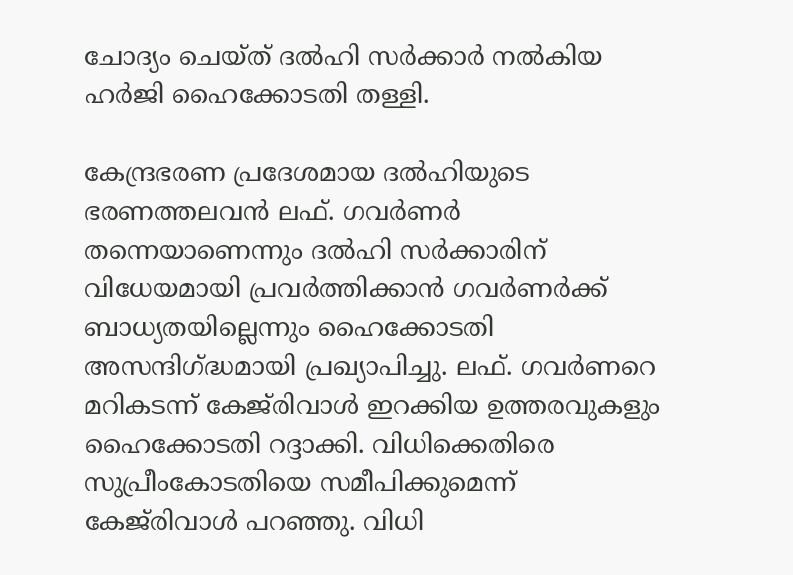ചോദ്യം ചെയ്ത് ദല്‍ഹി സര്‍ക്കാര്‍ നല്‍കിയ ഹര്‍ജി ഹൈക്കോടതി തള്ളി.

കേന്ദ്രഭരണ പ്രദേശമായ ദല്‍ഹിയുടെ ഭരണത്തലവന്‍ ലഫ്. ഗവര്‍ണര്‍ തന്നെയാണെന്നും ദല്‍ഹി സര്‍ക്കാരിന് വിധേയമായി പ്രവര്‍ത്തിക്കാന്‍ ഗവര്‍ണര്‍ക്ക് ബാധ്യതയില്ലെന്നും ഹൈക്കോടതി അസന്ദിഗ്‌ദ്ധമായി പ്രഖ്യാപിച്ചു. ലഫ്. ഗവര്‍ണറെ മറികടന്ന് കേജ്‌രിവാള്‍ ഇറക്കിയ ഉത്തരവുകളും ഹൈക്കോടതി റദ്ദാക്കി. വിധിക്കെതിരെ സുപ്രീംകോടതിയെ സമീപിക്കുമെന്ന് കേജ്‌രിവാള്‍ പറഞ്ഞു. വിധി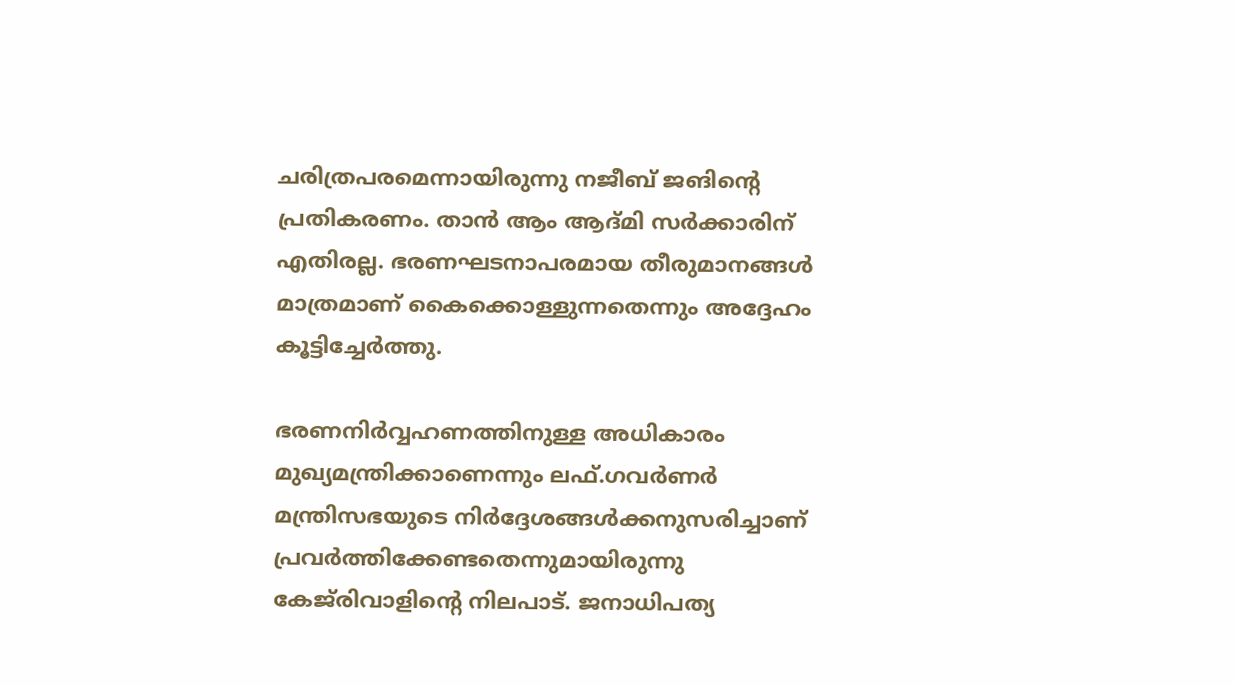ചരിത്രപരമെന്നായിരുന്നു നജീബ് ജങിന്റെ പ്രതികരണം. താന്‍ ആം ആദ്മി സര്‍ക്കാരിന് എതിരല്ല. ഭരണഘടനാപരമായ തീരുമാനങ്ങള്‍ മാത്രമാണ് കൈക്കൊള്ളുന്നതെന്നും അദ്ദേഹം കൂട്ടിച്ചേര്‍ത്തു.

ഭരണനിര്‍വ്വഹണത്തിനുള്ള അധികാരം മുഖ്യമന്ത്രിക്കാണെന്നും ലഫ്.ഗവര്‍ണര്‍ മന്ത്രിസഭയുടെ നിര്‍ദ്ദേശങ്ങള്‍ക്കനുസരിച്ചാണ് പ്രവര്‍ത്തിക്കേണ്ടതെന്നുമായിരുന്നു കേജ്‌രിവാളിന്റെ നിലപാട്. ജനാധിപത്യ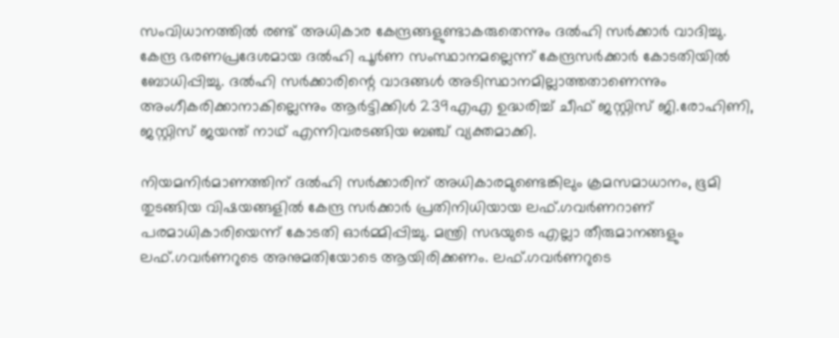സംവിധാനത്തില്‍ രണ്ട് അധികാര കേന്ദ്രങ്ങളുണ്ടാകരുതെന്നും ദല്‍ഹി സര്‍ക്കാര്‍ വാദിച്ചു. കേന്ദ്ര ഭരണപ്രദേശമായ ദല്‍ഹി പൂര്‍ണ സംസ്ഥാനമല്ലെന്ന് കേന്ദ്രസര്‍ക്കാര്‍ കോടതിയില്‍ ബോധിപ്പിച്ചു. ദല്‍ഹി സര്‍ക്കാരിന്റെ വാദങ്ങള്‍ അടിസ്ഥാനമില്ലാത്തതാണെന്നും അംഗീകരിക്കാനാകില്ലെന്നും ആര്‍ട്ടിക്കിള്‍ 239എഎ ഉദ്ധരിച്ച് ചീഫ് ജസ്റ്റിസ് ജി.രോഹിണി, ജസ്റ്റിസ് ജയന്ത് നാഥ് എന്നിവരടങ്ങിയ ബഞ്ച് വ്യക്തമാക്കി.

നിയമനിര്‍മാണത്തിന് ദല്‍ഹി സര്‍ക്കാരിന് അധികാരമുണ്ടെങ്കിലും ക്രമസമാധാനം, ഭൂമി തുടങ്ങിയ വിഷയങ്ങളില്‍ കേന്ദ്ര സര്‍ക്കാര്‍ പ്രതിനിധിയായ ലഫ്.ഗവര്‍ണറാണ് പരമാധികാരിയെന്ന് കോടതി ഓര്‍മ്മിപ്പിച്ചു. മന്ത്രി സഭയുടെ എല്ലാ തീരുമാനങ്ങളും ലഫ്.ഗവര്‍ണറുടെ അനുമതിയോടെ ആയിരിക്കണം. ലഫ്.ഗവര്‍ണറുടെ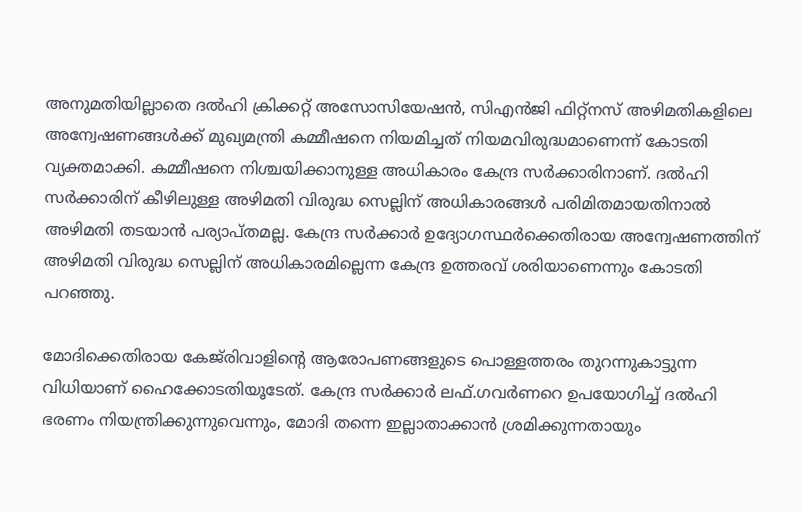അനുമതിയില്ലാതെ ദല്‍ഹി ക്രിക്കറ്റ് അസോസിയേഷന്‍, സിഎന്‍ജി ഫിറ്റ്‌നസ് അഴിമതികളിലെ അന്വേഷണങ്ങള്‍ക്ക് മുഖ്യമന്ത്രി കമ്മീഷനെ നിയമിച്ചത് നിയമവിരുദ്ധമാണെന്ന് കോടതി വ്യക്തമാക്കി. കമ്മീഷനെ നിശ്ചയിക്കാനുള്ള അധികാരം കേന്ദ്ര സര്‍ക്കാരിനാണ്. ദല്‍ഹി സര്‍ക്കാരിന് കീഴിലുള്ള അഴിമതി വിരുദ്ധ സെല്ലിന് അധികാരങ്ങള്‍ പരിമിതമായതിനാല്‍ അഴിമതി തടയാന്‍ പര്യാപ്തമല്ല. കേന്ദ്ര സര്‍ക്കാര്‍ ഉദ്യോഗസ്ഥര്‍ക്കെതിരായ അന്വേഷണത്തിന് അഴിമതി വിരുദ്ധ സെല്ലിന് അധികാരമില്ലെന്ന കേന്ദ്ര ഉത്തരവ് ശരിയാണെന്നും കോടതി പറഞ്ഞു.

മോദിക്കെതിരായ കേജ്‌രിവാളിന്റെ ആരോപണങ്ങളുടെ പൊള്ളത്തരം തുറന്നുകാട്ടുന്ന വിധിയാണ് ഹൈക്കോടതിയൂടേത്. കേന്ദ്ര സര്‍ക്കാര്‍ ലഫ്.ഗവര്‍ണറെ ഉപയോഗിച്ച് ദല്‍ഹി ഭരണം നിയന്ത്രിക്കുന്നുവെന്നും, മോദി തന്നെ ഇല്ലാതാക്കാന്‍ ശ്രമിക്കുന്നതായും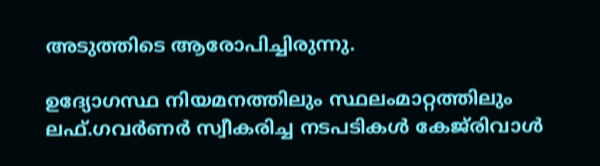അടുത്തിടെ ആരോപിച്ചിരുന്നു.

ഉദ്യോഗസ്ഥ നിയമനത്തിലും സ്ഥലംമാറ്റത്തിലും ലഫ്.ഗവര്‍ണര്‍ സ്വീകരിച്ച നടപടികള്‍ കേജ്‌രിവാള്‍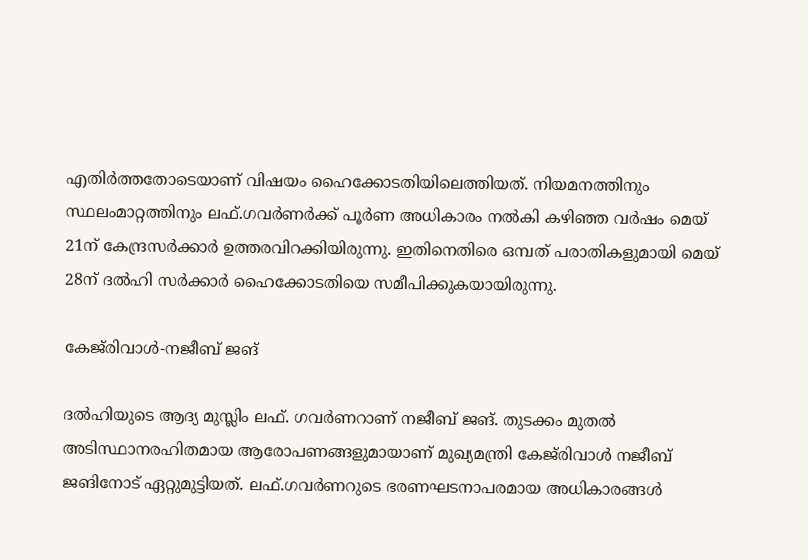എതിര്‍ത്തതോടെയാണ് വിഷയം ഹൈക്കോടതിയിലെത്തിയത്. നിയമനത്തിനും സ്ഥലംമാറ്റത്തിനും ലഫ്.ഗവര്‍ണര്‍ക്ക് പൂര്‍ണ അധികാരം നല്‍കി കഴിഞ്ഞ വര്‍ഷം മെയ് 21ന് കേന്ദ്രസര്‍ക്കാര്‍ ഉത്തരവിറക്കിയിരുന്നു. ഇതിനെതിരെ ഒമ്പത് പരാതികളുമായി മെയ് 28ന് ദല്‍ഹി സര്‍ക്കാര്‍ ഹൈക്കോടതിയെ സമീപിക്കുകയായിരുന്നു.

കേജ്‌രിവാള്‍-നജീബ് ജങ്

ദല്‍ഹിയുടെ ആദ്യ മുസ്ലിം ലഫ്. ഗവര്‍ണറാണ് നജീബ് ജങ്. തുടക്കം മുതല്‍ അടിസ്ഥാനരഹിതമായ ആരോപണങ്ങളുമായാണ് മുഖ്യമന്ത്രി കേജ്‌രിവാള്‍ നജീബ് ജങിനോട് ഏറ്റുമുട്ടിയത്. ലഫ്.ഗവര്‍ണറുടെ ഭരണഘടനാപരമായ അധികാരങ്ങള്‍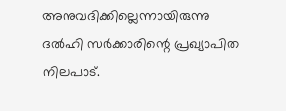അനുവദിക്കില്ലെന്നായിരുന്നു ദല്‍ഹി സര്‍ക്കാരിന്റെ പ്രഖ്യാപിത നിലപാട്.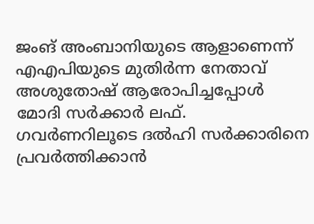ജംങ് അംബാനിയുടെ ആളാണെന്ന് എഎപിയുടെ മുതിര്‍ന്ന നേതാവ് അശുതോഷ് ആരോപിച്ചപ്പോള്‍ മോദി സര്‍ക്കാര്‍ ലഫ്. ഗവര്‍ണറിലൂടെ ദല്‍ഹി സര്‍ക്കാരിനെ പ്രവര്‍ത്തിക്കാന്‍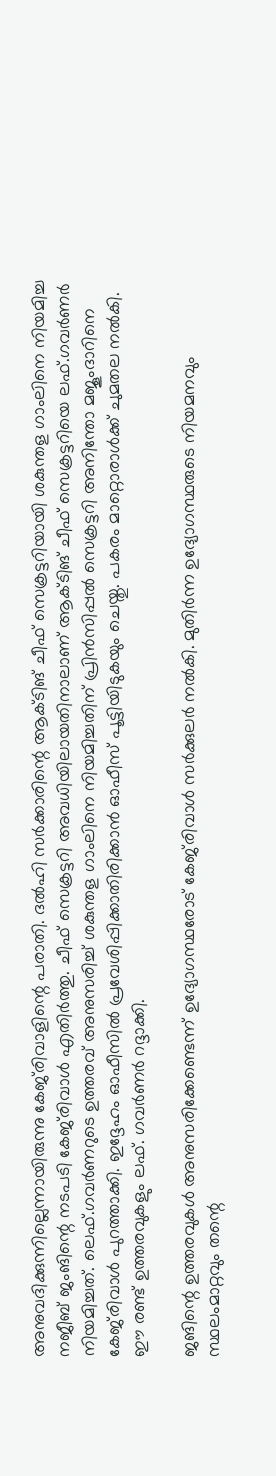അനുവദിക്കുന്നില്ലെന്നായിരുന്നു കേജ്‌രിവാളിന്റെ പരാതി. ദല്‍ഹി സര്‍ക്കാരിന്റെ ആക്ടിങ് ചീഫ് സെക്രട്ടറിയായി ശകുന്തള ഗാംലിനെ നിയമിച്ച നജീബ് ജംങിന്റെ നടപടി കേജ്‌രിവാള്‍ എതിര്‍ത്തു. ചീഫ് സെക്രട്ടറി അവധിയിലായതിനാലാണ് ആക്ടിങ് ചീഫ് സെക്രട്ടറിയെ ലഫ്.ഗവര്‍ണര്‍ നിയമിച്ചത്. ലെഫ്.ഗവര്‍ണറുടെ ഉത്തരവ് അനുസരിച്ച് ശകുന്തള ഗാംലിനെ നിയമിച്ചതിന് പ്രിന്‍സിപ്പല്‍ സെക്രട്ടറി അനിന്തോ മജൂംദാറിനെ കേജ്‌രിവാള്‍ പുറത്താക്കി. ഇദ്ദേഹം ഓഫീസില്‍ പ്രവേശിപ്പിക്കാതിരിക്കാന്‍ ഓഫീസ് പൂട്ടിയിടുകയും ചെയ്തു. പകരം മാറ്റൊരാള്‍ക്ക് ചുമതല നല്‍കി. ഈ രണ്ട് ഉത്തരവുകളും ലഫ്. ഗവര്‍ണര്‍ റദ്ദാക്കി.

ജങിന്റെ ഉത്തരവുകള്‍ അനുസരിക്കേണ്ടെന്ന് ഉദ്യോഗസ്ഥരോട് കേജ്‌രിവാള്‍ സര്‍ക്കുലര്‍ നല്‍കി. മുതിര്‍ന്ന ഉദ്യോഗസ്ഥരുടെ നിയമനവും സ്ഥലംമാറ്റവും തന്റെ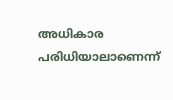അധികാര പരിധിയാലാണെന്ന്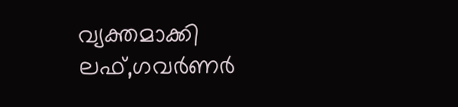വ്യക്തമാക്കി ലഫ്,ഗവര്‍ണര്‍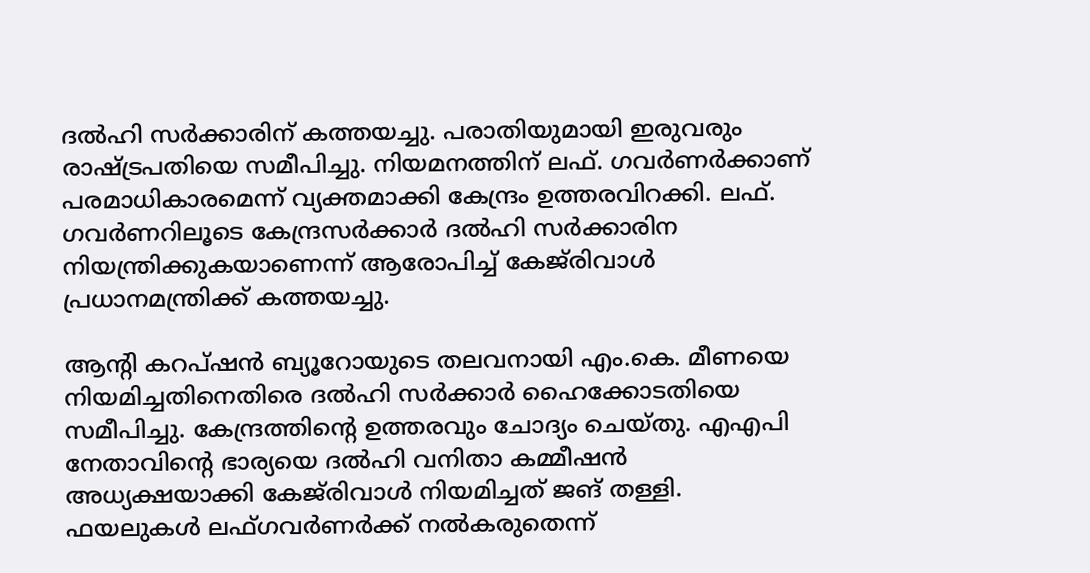ദല്‍ഹി സര്‍ക്കാരിന് കത്തയച്ചു. പരാതിയുമായി ഇരുവരും രാഷ്‌ട്രപതിയെ സമീപിച്ചു. നിയമനത്തിന് ലഫ്. ഗവര്‍ണര്‍ക്കാണ് പരമാധികാരമെന്ന് വ്യക്തമാക്കി കേന്ദ്രം ഉത്തരവിറക്കി. ലഫ്. ഗവര്‍ണറിലൂടെ കേന്ദ്രസര്‍ക്കാര്‍ ദല്‍ഹി സര്‍ക്കാരിന നിയന്ത്രിക്കുകയാണെന്ന് ആരോപിച്ച് കേജ്‌രിവാള്‍ പ്രധാനമന്ത്രിക്ക് കത്തയച്ചു.

ആന്റി കറപ്ഷന്‍ ബ്യൂറോയുടെ തലവനായി എം.കെ. മീണയെ നിയമിച്ചതിനെതിരെ ദല്‍ഹി സര്‍ക്കാര്‍ ഹൈക്കോടതിയെ സമീപിച്ചു. കേന്ദ്രത്തിന്റെ ഉത്തരവും ചോദ്യം ചെയ്തു. എഎപി നേതാവിന്റെ ഭാര്യയെ ദല്‍ഹി വനിതാ കമ്മീഷന്‍ അധ്യക്ഷയാക്കി കേജ്‌രിവാള്‍ നിയമിച്ചത് ജങ് തള്ളി. ഫയലുകള്‍ ലഫ്ഗവര്‍ണര്‍ക്ക് നല്‍കരുതെന്ന്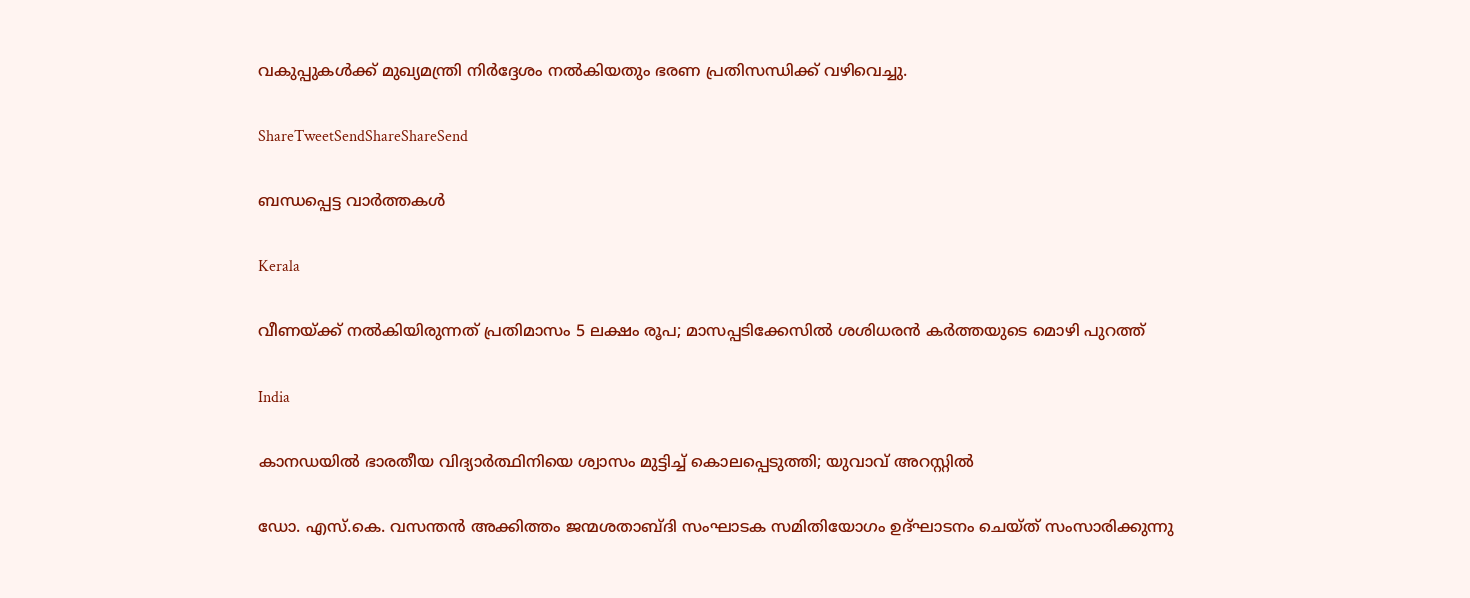വകുപ്പുകള്‍ക്ക് മുഖ്യമന്ത്രി നിര്‍ദ്ദേശം നല്‍കിയതും ഭരണ പ്രതിസന്ധിക്ക് വഴിവെച്ചു.

ShareTweetSendShareShareSend

ബന്ധപ്പെട്ട വാര്‍ത്തകള്‍

Kerala

വീണയ്‌ക്ക് നൽകിയിരുന്നത് പ്രതിമാസം 5 ലക്ഷം രൂപ; മാസപ്പടിക്കേസിൽ ശശിധരൻ കർത്തയുടെ മൊഴി പുറത്ത്

India

കാനഡയിൽ ഭാരതീയ വിദ്യാർത്ഥിനിയെ ശ്വാസം മുട്ടിച്ച് കൊലപ്പെടുത്തി; യുവാവ് അറസ്റ്റില്‍

ഡോ. എസ്.കെ. വസന്തന്‍ അക്കിത്തം ജന്മശതാബ്ദി സംഘാടക സമിതിയോഗം ഉദ്ഘാടനം ചെയ്ത് സംസാരിക്കുന്നു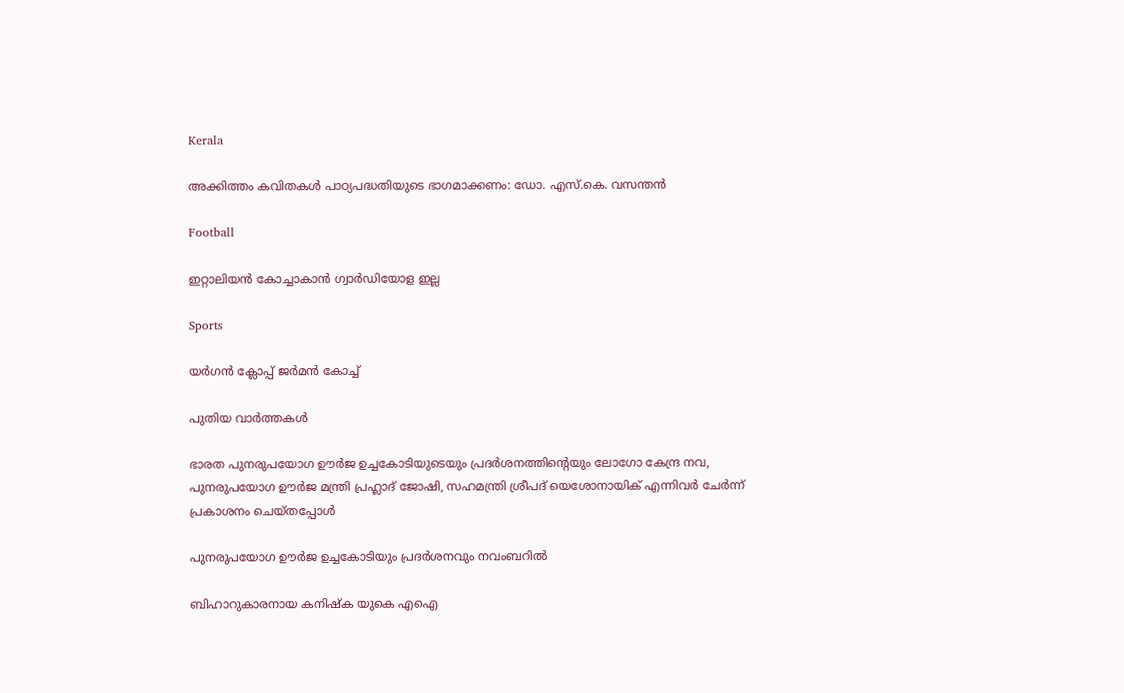Kerala

അക്കിത്തം കവിതകള്‍ പാഠ്യപദ്ധതിയുടെ ഭാഗമാക്കണം: ഡോ. എസ്.കെ. വസന്തന്‍

Football

ഇറ്റാലിയന്‍ കോച്ചാകാന്‍ ഗ്വാര്‍ഡിയോള ഇല്ല

Sports

യര്‍ഗന്‍ ക്ലോപ്പ് ജര്‍മന്‍ കോച്ച്

പുതിയ വാര്‍ത്തകള്‍

ഭാരത പുനരുപയോഗ ഊര്‍ജ ഉച്ചകോടിയുടെയും പ്രദര്‍ശനത്തിന്റെയും ലോഗോ കേന്ദ്ര നവ, പുനരുപയോഗ ഊര്‍ജ മന്ത്രി പ്രഹ്ലാദ് ജോഷി, സഹമന്ത്രി ശ്രീപദ് യെശോനായിക് എന്നിവര്‍ ചേര്‍ന്ന് പ്രകാശനം ചെയ്തപ്പോള്‍

പുനരുപയോഗ ഊര്‍ജ ഉച്ചകോടിയും പ്രദര്‍ശനവും നവംബറില്‍

ബിഹാറുകാരനായ കനിഷ്‌ക യുകെ എഐ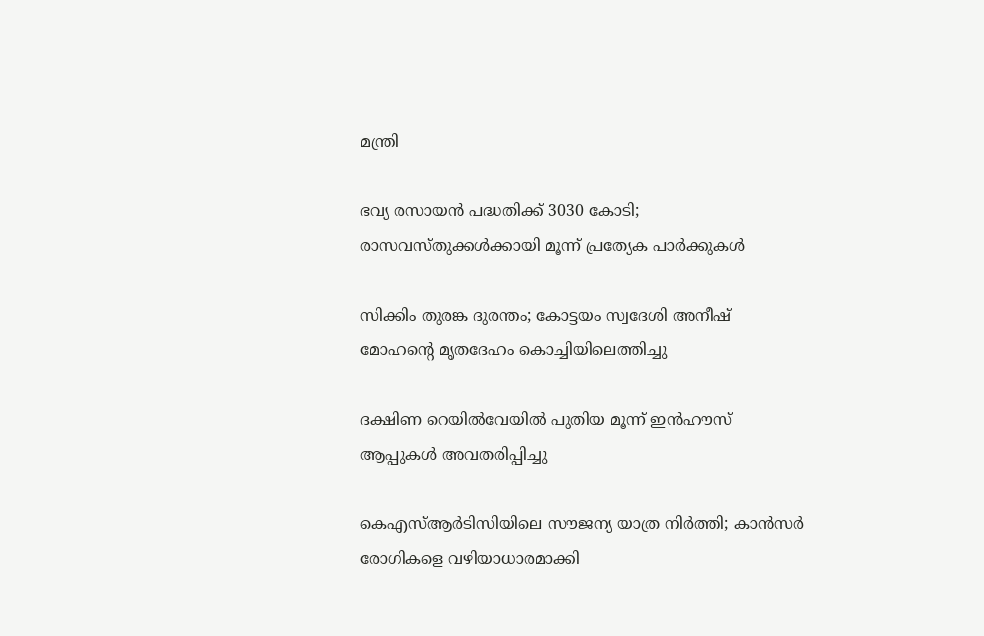മന്ത്രി

ഭവ്യ രസായന്‍ പദ്ധതിക്ക് 3030 കോടി; രാസവസ്തുക്കള്‍ക്കായി മൂന്ന് പ്രത്യേക പാര്‍ക്കുകള്‍

സിക്കിം തുരങ്ക ദുരന്തം; കോട്ടയം സ്വദേശി അനീഷ് മോഹന്റെ മൃതദേഹം കൊച്ചിയിലെത്തിച്ചു

ദക്ഷിണ റെയില്‍വേയില്‍ പുതിയ മൂന്ന് ഇന്‍ഹൗസ് ആപ്പുകള്‍ അവതരിപ്പിച്ചു

കെഎസ്ആര്‍ടിസിയിലെ സൗജന്യ യാത്ര നിര്‍ത്തി; കാന്‍സര്‍ രോഗികളെ വഴിയാധാരമാക്കി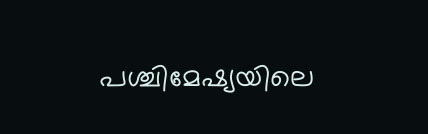പശ്ചിമേഷ്യയിലെ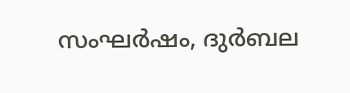സംഘർഷം, ദുർബല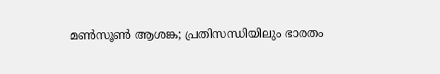മൺസൂൺ ആശങ്ക; പ്രതിസന്ധിയിലും ഭാരതം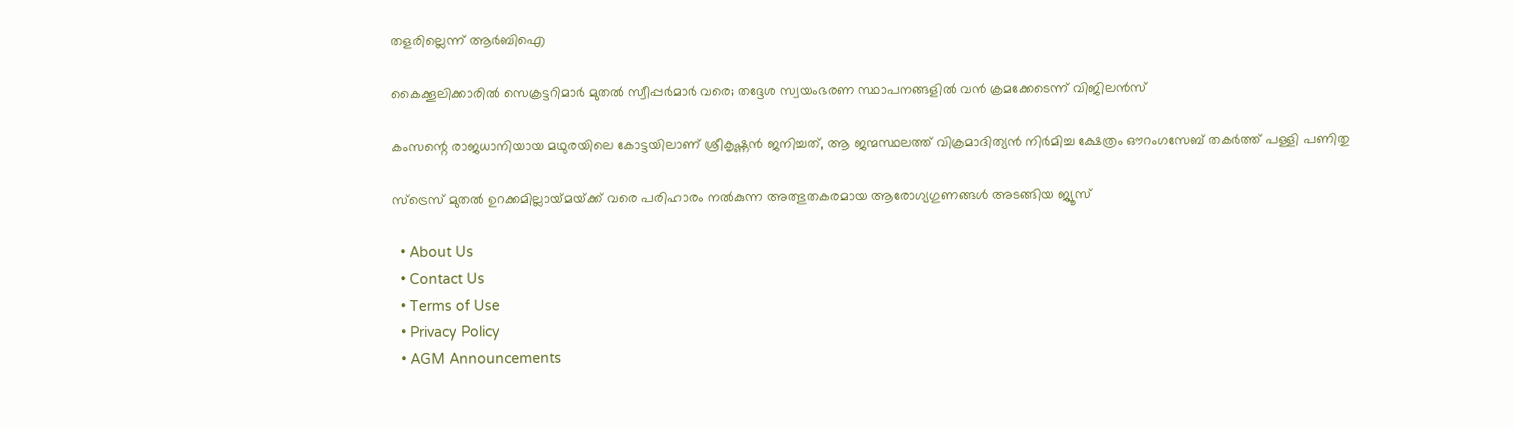തളരില്ലെന്ന് ആർബിഐ

കൈക്കൂലിക്കാരില്‍ സെക്രട്ടറിമാര്‍ മുതല്‍ സ്വീപ്പര്‍മാര്‍ വരെ; തദ്ദേശ സ്വയംഭരണ സ്ഥാപനങ്ങളില്‍ വന്‍ ക്രമക്കേടെന്ന് വിജിലന്‍സ്

കംസന്റെ രാജധാനിയായ മഥുരയിലെ കോട്ടയിലാണ് ശ്രീകൃഷ്ണന്‍ ജനിച്ചത്, ആ ജന്മസ്ഥലത്ത് വിക്രമാദിത്യന്‍ നിര്‍മിച്ച ക്ഷേത്രം ഔറംഗസേബ് തകര്‍ത്ത് പള്ളി പണിതു

സ്ട്രെസ് മുതൽ ഉറക്കമില്ലായ്‌മയ്‌ക്ക് വരെ പരിഹാരം നൽകുന്ന അത്ഭുതകരമായ ആരോഗ്യഗുണങ്ങൾ അടങ്ങിയ ജ്യൂസ്

  • About Us
  • Contact Us
  • Terms of Use
  • Privacy Policy
  • AGM Announcements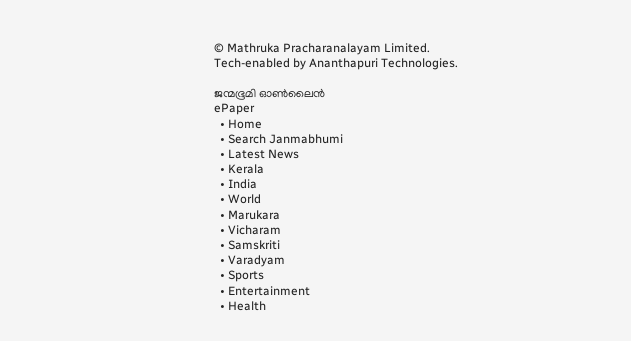© Mathruka Pracharanalayam Limited.
Tech-enabled by Ananthapuri Technologies.

ജന്മഭൂമി ഓണ്‍ലൈന്‍
ePaper
  • Home
  • Search Janmabhumi
  • Latest News
  • Kerala
  • India
  • World
  • Marukara
  • Vicharam
  • Samskriti
  • Varadyam
  • Sports
  • Entertainment
  • Health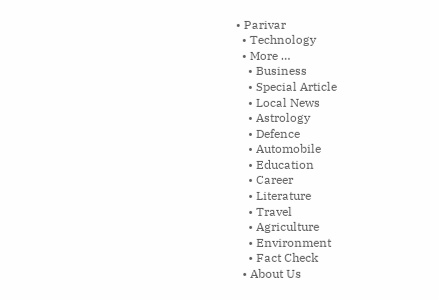• Parivar
  • Technology
  • More …
    • Business
    • Special Article
    • Local News
    • Astrology
    • Defence
    • Automobile
    • Education
    • Career
    • Literature
    • Travel
    • Agriculture
    • Environment
    • Fact Check
  • About Us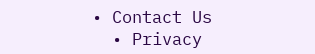• Contact Us
  • Privacy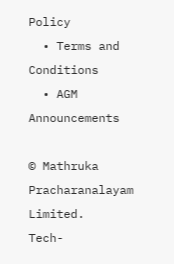Policy
  • Terms and Conditions
  • AGM Announcements

© Mathruka Pracharanalayam Limited.
Tech-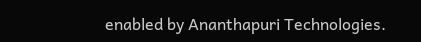enabled by Ananthapuri Technologies.